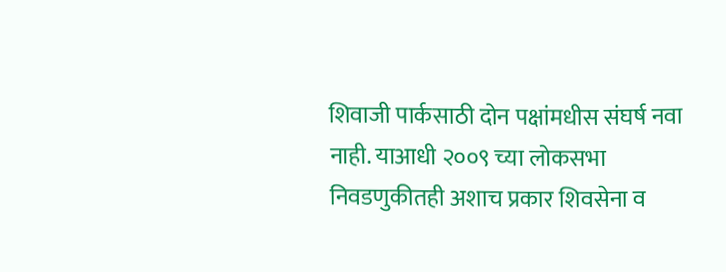शिवाजी पार्कसाठी दोन पक्षांमधीस संघर्ष नवा नाही. याआधी २००९ च्या लोकसभा निवडणुकीतही अशाच प्रकार शिवसेना व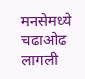मनसेमध्ये चढाओढ लागली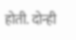होती. दोन्ही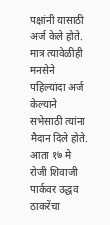पक्षांनी यासाठी अर्ज केले होते. मात्र त्यावेळीही मनसेने पहिल्यांदा अर्ज केल्याने सभेसाठी त्यांना मैदान दिले होते. आता १७ मे रोजी शिवाजी पार्कवर उद्धव ठाकरेंचा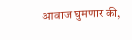आवाज घुमणार की,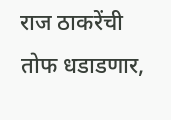राज ठाकरेंची तोफ धडाडणार,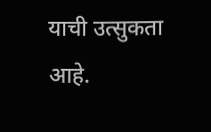याची उत्सुकता आहे.